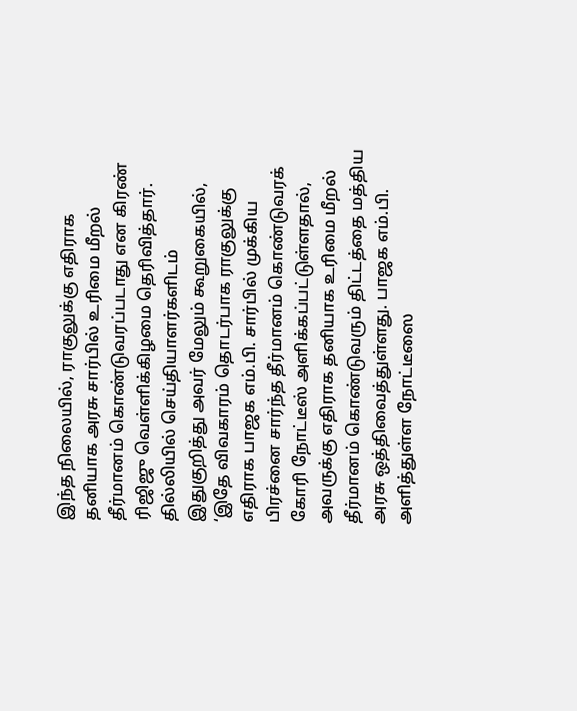இந்த நிலையில், ராகுலுக்கு எதிராக தனியாக அரசு சார்பில் உரிமை மீறல் தீர்மானம் கொண்டுவரப்படாது என கிரண் ரிஜிஜு வெள்ளிக்கிழமை தெரிவித்தார். தில்லியில் செய்தியாளர்களிடம் இதுகுறித்து அவர் மேலும் கூறுகையில், ‘இதே விவகாரம் தொடர்பாக ராகுலுக்கு எதிராக பாஜக எம்.பி. சார்பில் முக்கிய பிரச்னை சார்ந்த தீர்மானம் கொண்டுவரக் கோரி நோட்டீஸ் அளிக்கப்பட்டுள்ளதால், அவருக்கு எதிராக தனியாக உரிமை மீறல் தீர்மானம் கொண்டுவரும் திட்டத்தை மத்திய அரசு ஒத்திவைத்துள்ளது. பாஜக எம்.பி. அளித்துள்ள நோட்டீஸை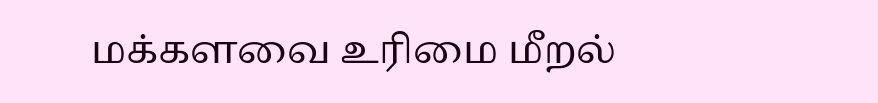மக்களவை உரிமை மீறல்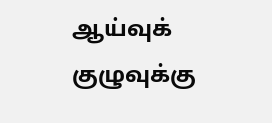ஆய்வுக் குழுவுக்கு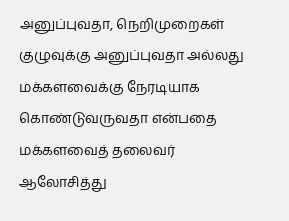அனுப்புவதா, நெறிமுறைகள் குழுவுக்கு அனுப்புவதா அல்லது மக்களவைக்கு நேரடியாக கொண்டுவருவதா என்பதை மக்களவைத் தலைவர் ஆலோசித்து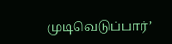முடிவெடுப்பார்’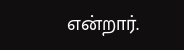என்றார்.